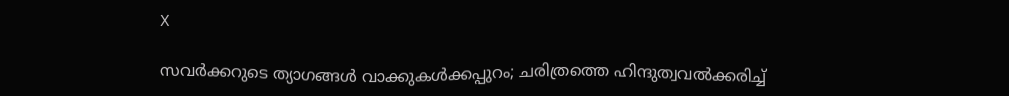X

സവര്‍ക്കറുടെ ത്യാഗങ്ങള്‍ വാക്കുകള്‍ക്കപ്പുറം; ചരിത്രത്തെ ഹിന്ദുത്വവല്‍ക്കരിച്ച്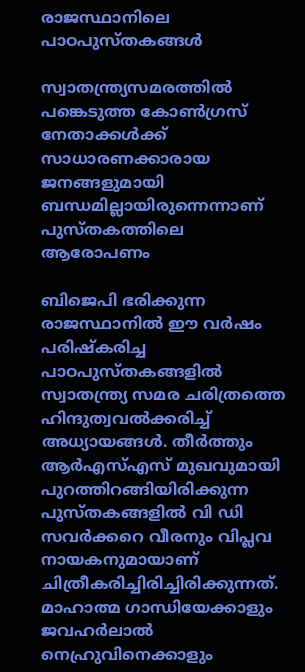രാജസ്ഥാനിലെ പാഠപുസ്തകങ്ങള്‍

സ്വാതന്ത്ര്യസമരത്തില്‍ പങ്കെടുത്ത കോണ്‍ഗ്രസ് നേതാക്കള്‍ക്ക് സാധാരണക്കാരായ ജനങ്ങളുമായി ബന്ധമില്ലായിരുന്നെന്നാണ് പുസ്തകത്തിലെ ആരോപണം

ബിജെപി ഭരിക്കുന്ന രാജസ്ഥാനില്‍ ഈ വര്‍ഷം പരിഷ്‌കരിച്ച പാഠപുസ്തകങ്ങളില്‍ സ്വാതന്ത്ര്യ സമര ചരിത്രത്തെ ഹിന്ദുത്വവല്‍ക്കരിച്ച് അധ്യായങ്ങള്‍. തീര്‍ത്തും ആര്‍എസ്എസ് മുഖവുമായി പുറത്തിറങ്ങിയിരിക്കുന്ന പുസ്തകങ്ങളില്‍ വി ഡി സവര്‍ക്കറെ വീരനും വിപ്ലവ നായകനുമായാണ് ചിത്രീകരിച്ചിരിച്ചിരിക്കുന്നത്. മാഹാത്മ ഗാന്ധിയേക്കാളും ജവഹര്‍ലാല്‍ നെഹ്രുവിനെക്കാളും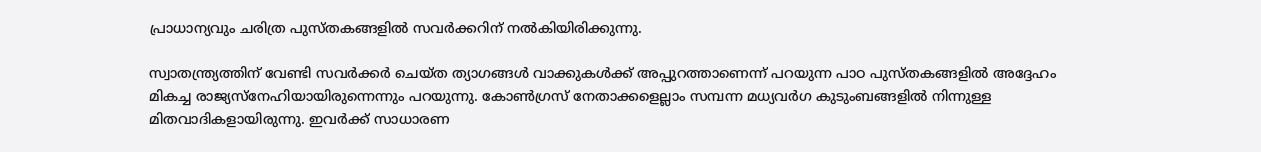പ്രാധാന്യവും ചരിത്ര പുസ്തകങ്ങളില്‍ സവര്‍ക്കറിന് നല്‍കിയിരിക്കുന്നു.

സ്വാതന്ത്ര്യത്തിന് വേണ്ടി സവര്‍ക്കര്‍ ചെയ്ത ത്യാഗങ്ങള്‍ വാക്കുകള്‍ക്ക് അപ്പുറത്താണെന്ന് പറയുന്ന പാഠ പുസ്തകങ്ങളില്‍ അദ്ദേഹം മികച്ച രാജ്യസ്‌നേഹിയായിരുന്നെന്നും പറയുന്നു. കോണ്‍ഗ്രസ് നേതാക്കളെല്ലാം സമ്പന്ന മധ്യവര്‍ഗ കുടുംബങ്ങളില്‍ നിന്നുള്ള മിതവാദികളായിരുന്നു. ഇവര്‍ക്ക് സാധാരണ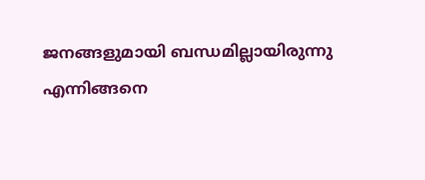ജനങ്ങളുമായി ബന്ധമില്ലായിരുന്നു എന്നിങ്ങനെ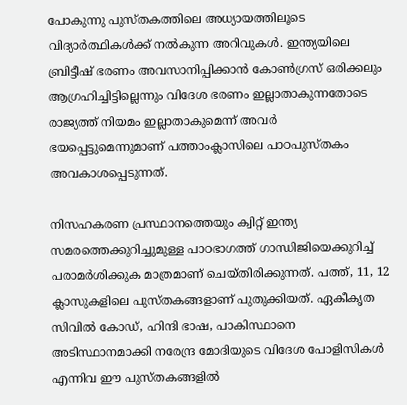പോകുന്നു പുസ്തകത്തിലെ അധ്യായത്തിലൂടെ വിദ്യാര്‍ത്ഥികള്‍ക്ക് നല്‍കുന്ന അറിവുകള്‍. ഇന്ത്യയിലെ ബ്രിട്ടീഷ് ഭരണം അവസാനിപ്പിക്കാന്‍ കോണ്‍ഗ്രസ് ഒരിക്കലും ആഗ്രഹിച്ചിട്ടില്ലെന്നും വിദേശ ഭരണം ഇല്ലാതാകുന്നതോടെ രാജ്യത്ത് നിയമം ഇല്ലാതാകുമെന്ന് അവര്‍ ഭയപ്പെട്ടുമെന്നുമാണ് പത്താംക്ലാസിലെ പാഠപുസ്തകം അവകാശപ്പെടുന്നത്.

നിസഹകരണ പ്രസ്ഥാനത്തെയും ക്വിറ്റ് ഇന്ത്യ സമരത്തെക്കുറിച്ചുമുള്ള പാഠഭാഗത്ത് ഗാന്ധിജിയെക്കുറിച്ച് പരാമര്‍ശിക്കുക മാത്രമാണ് ചെയ്തിരിക്കുന്നത്. പത്ത്, 11, 12 ക്ലാസുകളിലെ പുസ്തകങ്ങളാണ് പുതുക്കിയത്. ഏകീകൃത സിവില്‍ കോഡ്, ഹിന്ദി ഭാഷ, പാകിസ്ഥാനെ അടിസ്ഥാനമാക്കി നരേന്ദ്ര മോദിയുടെ വിദേശ പോളിസികള്‍ എന്നിവ ഈ പുസ്തകങ്ങളില്‍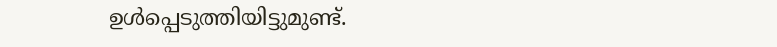ഉള്‍പ്പെടുത്തിയിട്ടുമുണ്ട്.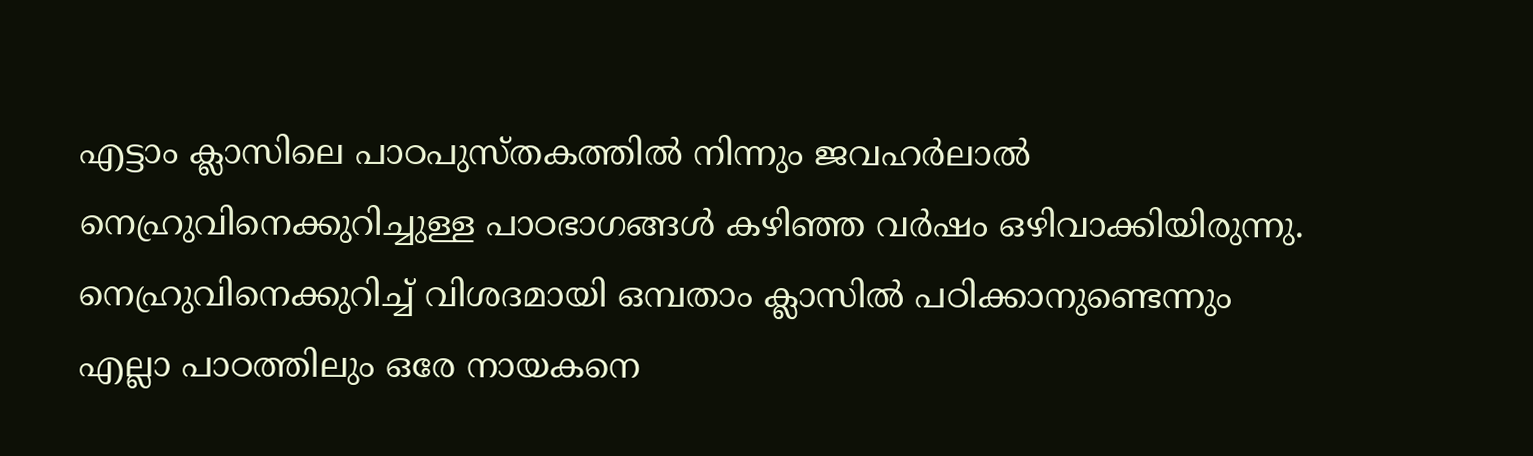എട്ടാം ക്ലാസിലെ പാഠപുസ്തകത്തില്‍ നിന്നും ജവഹര്‍ലാല്‍ നെഹ്രുവിനെക്കുറിച്ചുള്ള പാഠഭാഗങ്ങള്‍ കഴിഞ്ഞ വര്‍ഷം ഒഴിവാക്കിയിരുന്നു. നെഹ്രുവിനെക്കുറിച്ച് വിശദമായി ഒമ്പതാം ക്ലാസില്‍ പഠിക്കാനുണ്ടെന്നും എല്ലാ പാഠത്തിലും ഒരേ നായകനെ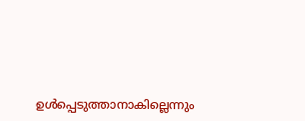ഉള്‍പ്പെടുത്താനാകില്ലെന്നും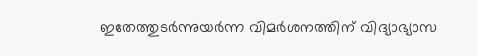ഇതേത്തുടര്‍ന്നുയര്‍ന്ന വിമര്‍ശനത്തിന് വിദ്യാഭ്യാസ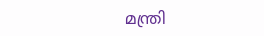മന്ത്രി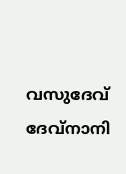വസുദേവ് ദേവ്‌നാനി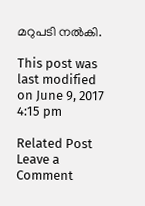മറുപടി നല്‍കി.

This post was last modified on June 9, 2017 4:15 pm

Related Post
Leave a Comment